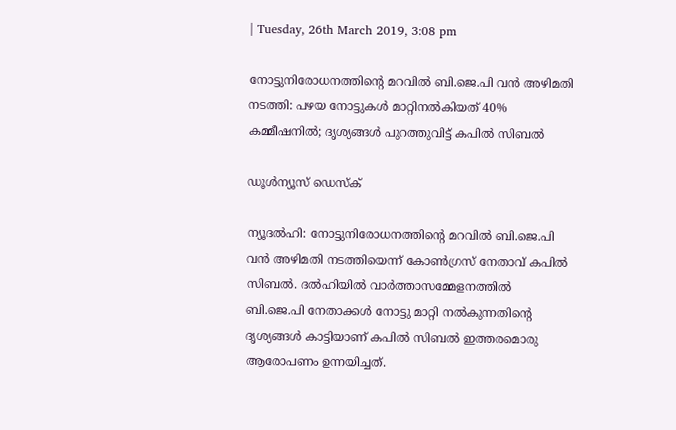| Tuesday, 26th March 2019, 3:08 pm

നോട്ടുനിരോധനത്തിന്റെ മറവില്‍ ബി.ജെ.പി വന്‍ അഴിമതി നടത്തി: പഴയ നോട്ടുകള്‍ മാറ്റിനല്‍കിയത് 40% കമ്മീഷനില്‍; ദൃശ്യങ്ങള്‍ പുറത്തുവിട്ട് കപില്‍ സിബല്‍

ഡൂള്‍ന്യൂസ് ഡെസ്‌ക്

ന്യൂദല്‍ഹി: നോട്ടുനിരോധനത്തിന്റെ മറവില്‍ ബി.ജെ.പി വന്‍ അഴിമതി നടത്തിയെന്ന് കോണ്‍ഗ്രസ് നേതാവ് കപില്‍ സിബല്‍. ദല്‍ഹിയില്‍ വാര്‍ത്താസമ്മേളനത്തില്‍ ബി.ജെ.പി നേതാക്കള്‍ നോട്ടു മാറ്റി നല്‍കുന്നതിന്റെ ദൃശ്യങ്ങള്‍ കാട്ടിയാണ് കപില്‍ സിബല്‍ ഇത്തരമൊരു ആരോപണം ഉന്നയിച്ചത്.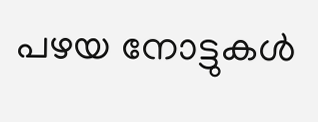പഴയ നോട്ടുകള്‍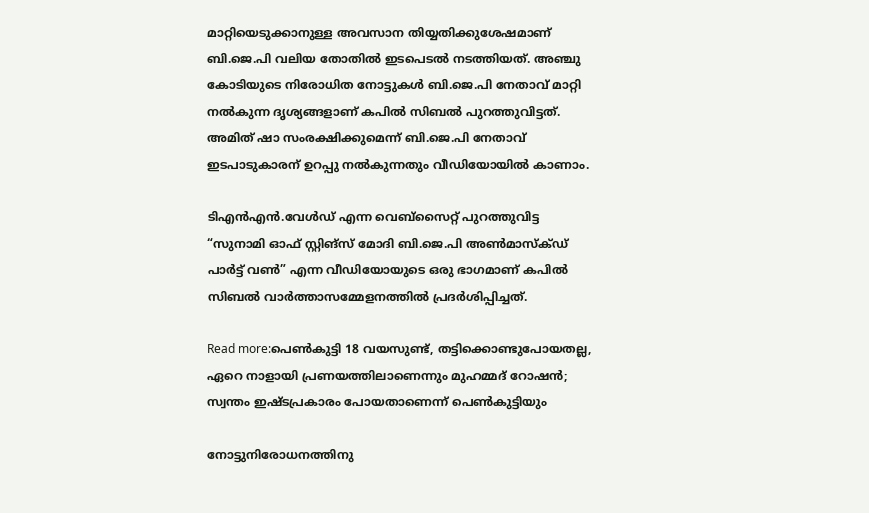മാറ്റിയെടുക്കാനുള്ള അവസാന തിയ്യതിക്കുശേഷമാണ് ബി.ജെ.പി വലിയ തോതില്‍ ഇടപെടല്‍ നടത്തിയത്. അഞ്ചു കോടിയുടെ നിരോധിത നോട്ടുകള്‍ ബി.ജെ.പി നേതാവ് മാറ്റി നല്‍കുന്ന ദൃശ്യങ്ങളാണ് കപില്‍ സിബല്‍ പുറത്തുവിട്ടത്. അമിത് ഷാ സംരക്ഷിക്കുമെന്ന് ബി.ജെ.പി നേതാവ് ഇടപാടുകാരന് ഉറപ്പു നല്‍കുന്നതും വീഡിയോയില്‍ കാണാം.

ടിഎന്‍എന്‍.വേള്‍ഡ് എന്ന വെബ്‌സൈറ്റ് പുറത്തുവിട്ട “സുനാമി ഓഫ് സ്റ്റിങ്‌സ് മോദി ബി.ജെ.പി അണ്‍മാസ്‌ക്ഡ് പാര്‍ട്ട് വണ്‍” എന്ന വീഡിയോയുടെ ഒരു ഭാഗമാണ് കപില്‍ സിബല്‍ വാര്‍ത്താസമ്മേളനത്തില്‍ പ്രദര്‍ശിപ്പിച്ചത്.

Read more:പെണ്‍കുട്ടി 18 വയസുണ്ട്, തട്ടിക്കൊണ്ടുപോയതല്ല, ഏറെ നാളായി പ്രണയത്തിലാണെന്നും മുഹമ്മദ് റോഷന്‍; സ്വന്തം ഇഷ്ടപ്രകാരം പോയതാണെന്ന് പെണ്‍കുട്ടിയും

നോട്ടുനിരോധനത്തിനു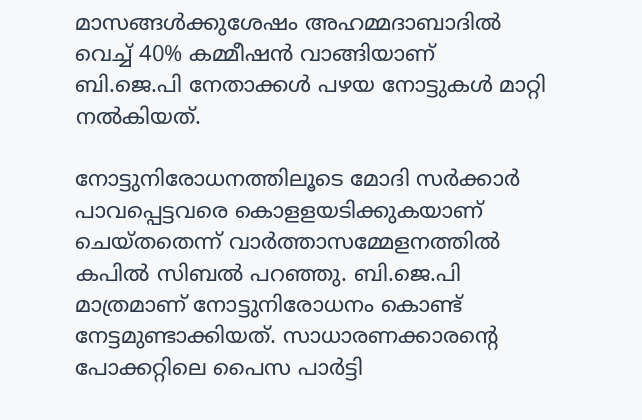മാസങ്ങള്‍ക്കുശേഷം അഹമ്മദാബാദില്‍ വെച്ച് 40% കമ്മീഷന്‍ വാങ്ങിയാണ് ബി.ജെ.പി നേതാക്കള്‍ പഴയ നോട്ടുകള്‍ മാറ്റി നല്‍കിയത്.

നോട്ടുനിരോധനത്തിലൂടെ മോദി സര്‍ക്കാര്‍ പാവപ്പെട്ടവരെ കൊളളയടിക്കുകയാണ് ചെയ്തതെന്ന് വാര്‍ത്താസമ്മേളനത്തില്‍ കപില്‍ സിബല്‍ പറഞ്ഞു. ബി.ജെ.പി മാത്രമാണ് നോട്ടുനിരോധനം കൊണ്ട് നേട്ടമുണ്ടാക്കിയത്. സാധാരണക്കാരന്റെ പോക്കറ്റിലെ പൈസ പാര്‍ട്ടി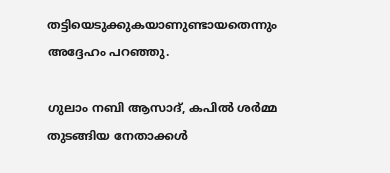തട്ടിയെടുക്കുകയാണുണ്ടായതെന്നും അദ്ദേഹം പറഞ്ഞു.

ഗുലാം നബി ആസാദ്, കപില്‍ ശര്‍മ്മ തുടങ്ങിയ നേതാക്കള്‍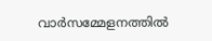വാര്‍സമ്മേളനത്തില്‍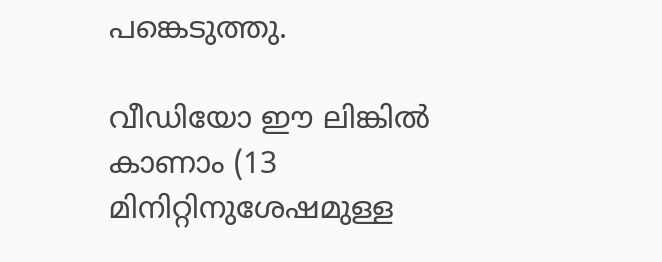പങ്കെടുത്തു.

വീഡിയോ ഈ ലിങ്കില്‍ കാണാം (13 മിനിറ്റിനുശേഷമുള്ള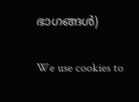ഭാഗങ്ങള്‍)

We use cookies to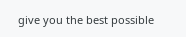give you the best possible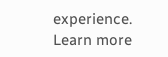experience. Learn more